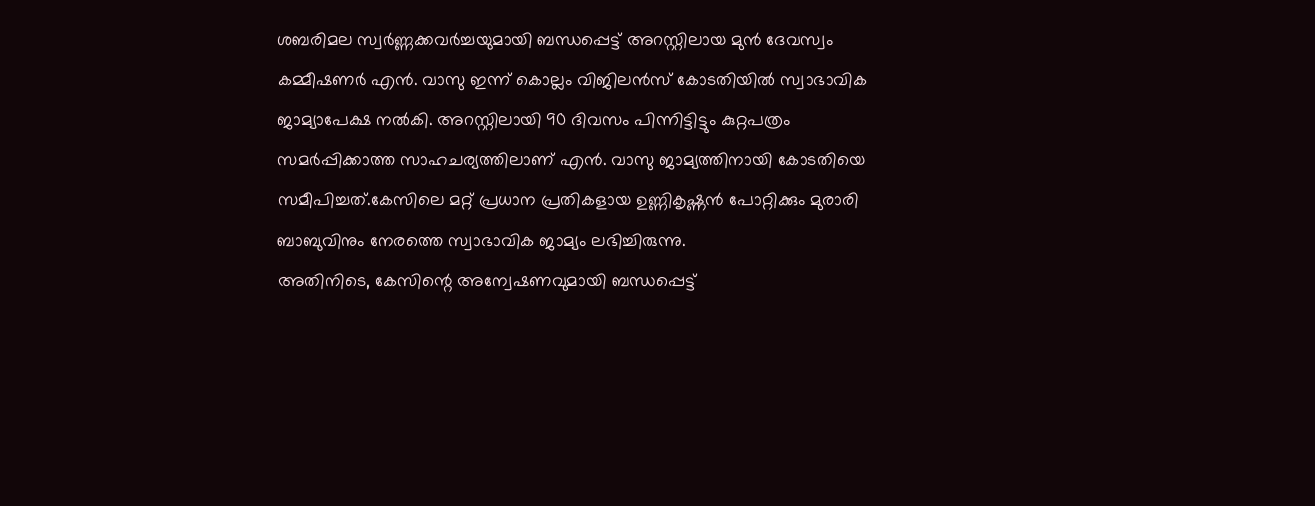ശബരിമല സ്വർണ്ണക്കവർച്ചയുമായി ബന്ധപ്പെട്ട് അറസ്റ്റിലായ മുൻ ദേവസ്വം കമ്മീഷണർ എൻ. വാസു ഇന്ന് കൊല്ലം വിജിലൻസ് കോടതിയിൽ സ്വാഭാവിക ജാമ്യാപേക്ഷ നൽകി. അറസ്റ്റിലായി 90 ദിവസം പിന്നിട്ടിട്ടും കുറ്റപത്രം സമർപ്പിക്കാത്ത സാഹചര്യത്തിലാണ് എൻ. വാസു ജാമ്യത്തിനായി കോടതിയെ സമീപിച്ചത്.കേസിലെ മറ്റ് പ്രധാന പ്രതികളായ ഉണ്ണികൃഷ്ണൻ പോറ്റിക്കും മുരാരി ബാബുവിനും നേരത്തെ സ്വാഭാവിക ജാമ്യം ലഭിച്ചിരുന്നു.
അതിനിടെ, കേസിന്റെ അന്വേഷണവുമായി ബന്ധപ്പെട്ട്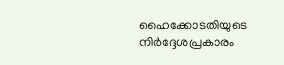ഹൈക്കോടതിയുടെ നിർദ്ദേശപ്രകാരം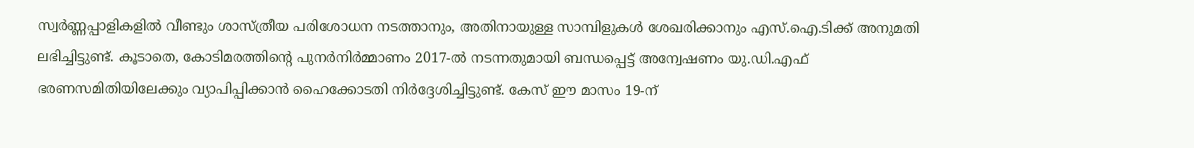സ്വർണ്ണപ്പാളികളിൽ വീണ്ടും ശാസ്ത്രീയ പരിശോധന നടത്താനും, അതിനായുള്ള സാമ്പിളുകൾ ശേഖരിക്കാനും എസ്.ഐ.ടിക്ക് അനുമതി ലഭിച്ചിട്ടുണ്ട്. കൂടാതെ, കോടിമരത്തിന്റെ പുനർനിർമ്മാണം 2017-ൽ നടന്നതുമായി ബന്ധപ്പെട്ട് അന്വേഷണം യു.ഡി.എഫ് ഭരണസമിതിയിലേക്കും വ്യാപിപ്പിക്കാൻ ഹൈക്കോടതി നിർദ്ദേശിച്ചിട്ടുണ്ട്. കേസ് ഈ മാസം 19-ന്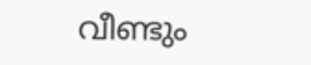വീണ്ടും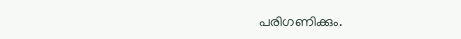പരിഗണിക്കും.